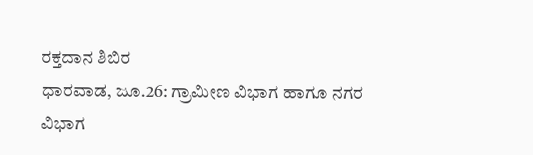ರಕ್ತದಾನ ಶಿಬಿರ
ಧಾರವಾಡ, ಜೂ.26: ಗ್ರಾಮೀಣ ವಿಭಾಗ ಹಾಗೂ ನಗರ ವಿಭಾಗ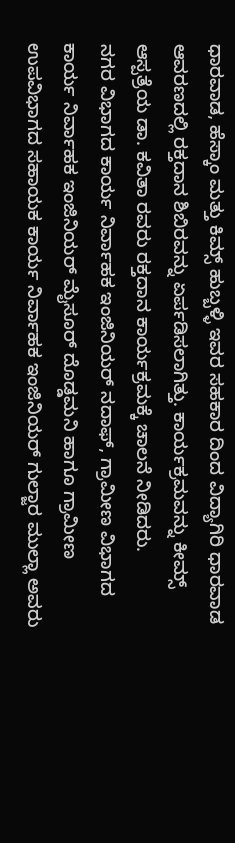ಧಾರವಾಡ, ಹೆಸ್ಕಾಂ ಮತ್ತು ಕಿಮ್ಸ್ ಹುಬ್ಬಳ್ಳಿ ಇವರ ಸಹಕಾರ ದಿಂದ ವಿದ್ಯಾಗಿರಿ ಧಾರವಾಡ ಆವರಣದಲ್ಲಿ ರಕ್ತದಾನ ಶಿಬಿರವನ್ನು ಏರ್ಪಡಿಸಲಾಗಿತ್ತು. ಕಾರ್ಯಕ್ರಮವನ್ನು ಕೀಮ್ಸ್ ಆಸ್ಪತ್ರೆಯ ಡಾ. ಕವಿತಾ ರವರು ರಕ್ತದಾನ ಕಾರ್ಯಕ್ರಮಕ್ಕೆ ಚಾಲನೆ ನೀಡಿದರು.
ನಗರ ವಿಭಾಗದ ಕಾರ್ಯ ನಿರ್ವಾಹಕ ಇಂಜಿನಿಯರ್ ನದಾಫ್, ಗ್ರಾಮೀಣ ವಿಭಾಗದ ಕಾರ್ಯ ನಿರ್ವಾಹಕ ಇಂಜಿನಿಯರ್ ಮೈಸೂರ್ ದೊಡ್ಡಮನಿ ಹಾಗೂ ಗ್ರಾಮೀಣ ಉಪವಿಭಾಗದ ಸಹಾಯಕ ಕಾರ್ಯ ನಿರ್ವಾಹಕ ಇಂಜಿನಿಯರ್ ಗುಲ್ಜಾರ ಮುಲ್ಲಾ ಅವರು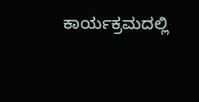ಕಾರ್ಯಕ್ರಮದಲ್ಲಿ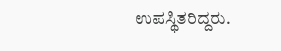ಉಪಸ್ಥಿತರಿದ್ದರು.